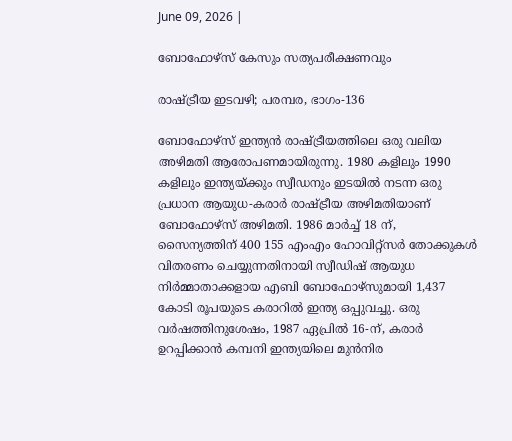June 09, 2026 |

ബോഫോഴ്‌സ് കേസും സത്യപരീക്ഷണവും

രാഷ്ട്രീയ ഇടവഴി; പരമ്പര, ഭാഗം-136

ബോഫോഴ്‌സ് ഇന്ത്യന്‍ രാഷ്ട്രീയത്തിലെ ഒരു വലിയ അഴിമതി ആരോപണമായിരുന്നു. 1980 കളിലും 1990 കളിലും ഇന്ത്യയ്ക്കും സ്വീഡനും ഇടയില്‍ നടന്ന ഒരു പ്രധാന ആയുധ-കരാര്‍ രാഷ്ട്രീയ അഴിമതിയാണ് ബോഫോഴ്‌സ് അഴിമതി. 1986 മാര്‍ച്ച് 18 ന്, സൈന്യത്തിന് 400 155 എംഎം ഹോവിറ്റ്‌സര്‍ തോക്കുകള്‍ വിതരണം ചെയ്യുന്നതിനായി സ്വീഡിഷ് ആയുധ നിര്‍മ്മാതാക്കളായ എബി ബോഫോഴ്‌സുമായി 1,437 കോടി രൂപയുടെ കരാറില്‍ ഇന്ത്യ ഒപ്പുവച്ചു. ഒരു വര്‍ഷത്തിനുശേഷം, 1987 ഏപ്രില്‍ 16-ന്, കരാര്‍ ഉറപ്പിക്കാന്‍ കമ്പനി ഇന്ത്യയിലെ മുന്‍നിര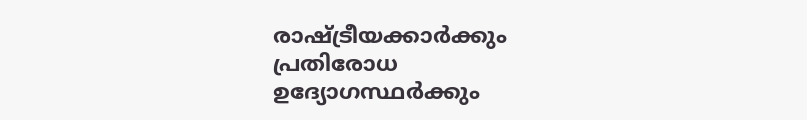രാഷ്ട്രീയക്കാര്‍ക്കും പ്രതിരോധ ഉദ്യോഗസ്ഥര്‍ക്കും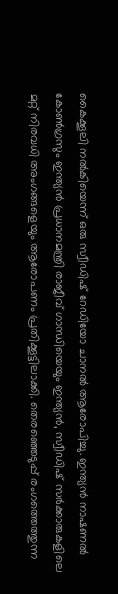കൈക്കൂലി നല്‍കിയെന്ന് ഒരു സ്വീഡിഷ് റേഡിയോ ചാനല്‍ ആരോപിച്ചു. ഇന്ത്യന്‍ നാഷണല്‍ കോണ്‍ഗ്രസും ഇന്ത്യന്‍ പ്രധാനമന്ത്രി രാജീവ് ഗാന്ധിയെയും ഇന്ത്യന്‍, സ്വീഡിഷ് സര്‍ക്കാരുകളിലെ മറ്റ് നിരവധി അംഗങ്ങളെയും ആരോപണം പ്രതിക്കൂട്ടിലാക്കി. തെരഞ്ഞെടുപ്പ് രംഗത്തെത്തുന്ന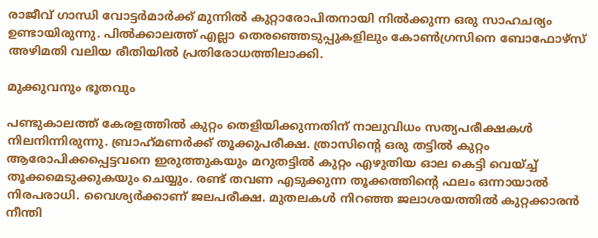രാജീവ് ഗാന്ധി വോട്ടര്‍മാര്‍ക്ക് മുന്നില്‍ കുറ്റാരോപിതനായി നില്‍ക്കുന്ന ഒരു സാഹചര്യം ഉണ്ടായിരുന്നു. പില്‍ക്കാലത്ത് എല്ലാ തെരഞ്ഞെടുപ്പുകളിലും കോണ്‍ഗ്രസിനെ ബോഫോഴ്‌സ് അഴിമതി വലിയ രീതിയില്‍ പ്രതിരോധത്തിലാക്കി.

മുക്കുവനും ഭൂതവും

പണ്ടുകാലത്ത് കേരളത്തില്‍ കുറ്റം തെളിയിക്കുന്നതിന് നാലുവിധം സത്യപരീക്ഷകള്‍ നിലനിന്നിരുന്നു. ബ്രാഹ്‌മണര്‍ക്ക് തൂക്കുപരീക്ഷ. ത്രാസിന്റെ ഒരു തട്ടില്‍ കുറ്റം ആരോപിക്കപ്പെട്ടവനെ ഇരുത്തുകയും മറുതട്ടില്‍ കുറ്റം എഴുതിയ ഓല കെട്ടി വെയ്ച്ച് തൂക്കമെടുക്കുകയും ചെയ്യും. രണ്ട് തവണ എടുക്കുന്ന തൂക്കത്തിന്റെ ഫലം ഒന്നായാല്‍ നിരപരാധി. വൈശ്യര്‍ക്കാണ് ജലപരീക്ഷ. മുതലകള്‍ നിറഞ്ഞ ജലാശയത്തില്‍ കുറ്റക്കാരന്‍ നീന്തി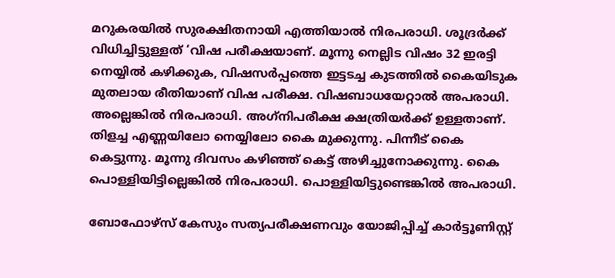മറുകരയില്‍ സുരക്ഷിതനായി എത്തിയാല്‍ നിരപരാധി. ശൂദ്രര്‍ക്ക് വിധിച്ചിട്ടുള്ളത് ‘വിഷ പരീക്ഷയാണ്. മൂന്നു നെല്ലിട വിഷം 32 ഇരട്ടി നെയ്യില്‍ കഴിക്കുക, വിഷസര്‍പ്പത്തെ ഇട്ടടച്ച കുടത്തില്‍ കൈയിടുക മുതലായ രീതിയാണ് വിഷ പരീക്ഷ. വിഷബാധയേറ്റാല്‍ അപരാധി. അല്ലെങ്കില്‍ നിരപരാധി. അഗ്‌നിപരീക്ഷ ക്ഷത്രിയര്‍ക്ക് ഉള്ളതാണ്. തിളച്ച എണ്ണയിലോ നെയ്യിലോ കൈ മുക്കുന്നു. പിന്നീട് കൈ കെട്ടുന്നു. മൂന്നു ദിവസം കഴിഞ്ഞ് കെട്ട് അഴിച്ചുനോക്കുന്നു. കൈ പൊള്ളിയിട്ടില്ലെങ്കില്‍ നിരപരാധി. പൊള്ളിയിട്ടുണ്ടെങ്കില്‍ അപരാധി.

ബോഫോഴ്‌സ് കേസും സത്യപരീക്ഷണവും യോജിപ്പിച്ച് കാര്‍ട്ടൂണിസ്റ്റ്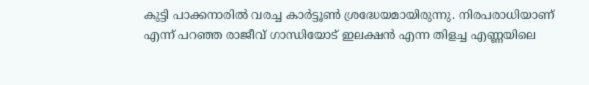കുട്ടി പാക്കനാരില്‍ വരച്ച കാര്‍ട്ടൂണ്‍ ശ്രദ്ധേയമായിരുന്നു. നിരപരാധിയാണ് എന്ന് പറഞ്ഞ രാജീവ് ഗാന്ധിയോട് ഇലക്ഷന്‍ എന്ന തിളച്ച എണ്ണയിലെ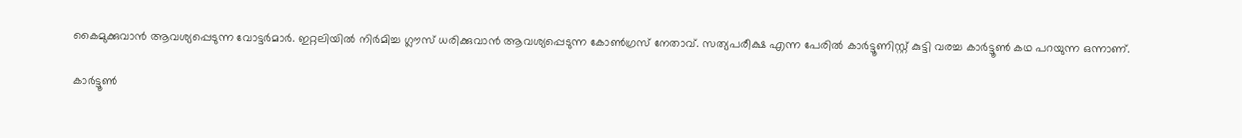കൈമുക്കുവാന്‍ ആവശ്യപ്പെടുന്ന വോട്ടര്‍മാര്‍. ഇറ്റലിയില്‍ നിര്‍മിച്ച ഗ്ലൗസ് ധരിക്കുവാന്‍ ആവശ്യപ്പെടുന്ന കോണ്‍ഗ്രസ് നേതാവ്. സത്യപരീക്ഷ എന്ന പേരില്‍ കാര്‍ട്ടൂണിസ്റ്റ് കുട്ടി വരച്ച കാര്‍ട്ടൂണ്‍ കഥ പറയുന്ന ഒന്നാണ്.

കാര്‍ട്ടൂണ്‍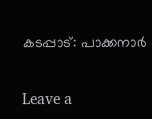കടപ്പാട്: പാക്കനാര്‍

Leave a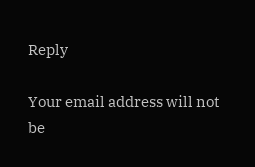Reply

Your email address will not be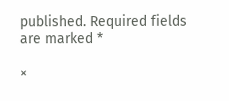published. Required fields are marked *

×